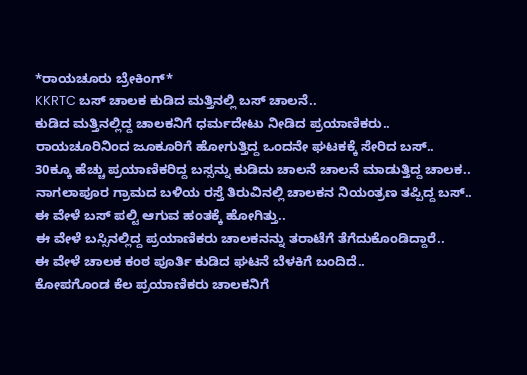*ರಾಯಚೂರು ಬ್ರೇಕಿಂಗ್*
KKRTC ಬಸ್ ಚಾಲಕ ಕುಡಿದ ಮತ್ತಿನಲ್ಲಿ ಬಸ್ ಚಾಲನೆ..
ಕುಡಿದ ಮತ್ತಿನಲ್ಲಿದ್ದ ಚಾಲಕನಿಗೆ ಧರ್ಮದೇಟು ನೀಡಿದ ಪ್ರಯಾಣಿಕರು..
ರಾಯಚೂರಿನಿಂದ ಜೂಕೂರಿಗೆ ಹೋಗುತ್ತಿದ್ದ ಒಂದನೇ ಘಟಕಕ್ಕೆ ಸೇರಿದ ಬಸ್..
30ಕ್ಕೂ ಹೆಚ್ಚು ಪ್ರಯಾಣಿಕರಿದ್ದ ಬಸ್ಸನ್ನು ಕುಡಿದು ಚಾಲನೆ ಚಾಲನೆ ಮಾಡುತ್ತಿದ್ದ ಚಾಲಕ..
ನಾಗಲಾಪೂರ ಗ್ರಾಮದ ಬಳಿಯ ರಸ್ತೆ ತಿರುವಿನಲ್ಲಿ ಚಾಲಕನ ನಿಯಂತ್ರಣ ತಪ್ಪಿದ್ದ ಬಸ್..
ಈ ವೇಳೆ ಬಸ್ ಪಲ್ಟಿ ಆಗುವ ಹಂತಕ್ಕೆ ಹೋಗಿತ್ತು..
ಈ ವೇಳೆ ಬಸ್ಸಿನಲ್ಲಿದ್ದ ಪ್ರಯಾಣಿಕರು ಚಾಲಕನನ್ನು ತರಾಟೆಗೆ ತೆಗೆದುಕೊಂಡಿದ್ದಾರೆ..
ಈ ವೇಳೆ ಚಾಲಕ ಕಂಠ ಪೂರ್ತಿ ಕುಡಿದ ಘಟನೆ ಬೆಳಕಿಗೆ ಬಂದಿದೆ..
ಕೋಪಗೊಂಡ ಕೆಲ ಪ್ರಯಾಣಿಕರು ಚಾಲಕನಿಗೆ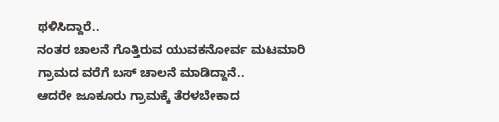ಥಳಿಸಿದ್ದಾರೆ..
ನಂತರ ಚಾಲನೆ ಗೊತ್ತಿರುವ ಯುವಕನೋರ್ವ ಮಟಮಾರಿ ಗ್ರಾಮದ ವರೆಗೆ ಬಸ್ ಚಾಲನೆ ಮಾಡಿದ್ದಾನೆ..
ಆದರೇ ಜೂಕೂರು ಗ್ರಾಮಕ್ಕೆ ತೆರಳಬೇಕಾದ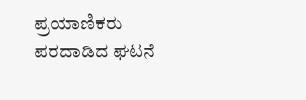ಪ್ರಯಾಣಿಕರು ಪರದಾಡಿದ ಘಟನೆ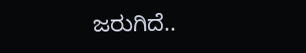ಜರುಗಿದೆ..